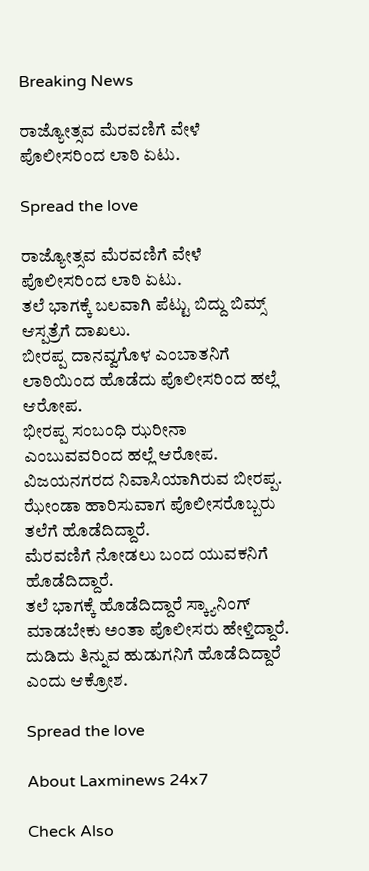Breaking News

ರಾಜ್ಯೋತ್ಸವ ಮೆರವಣಿಗೆ ವೇಳೆ ಪೊಲೀಸರಿಂದ‌ ಲಾಠಿ ಏಟು.

Spread the love

ರಾಜ್ಯೋತ್ಸವ ಮೆರವಣಿಗೆ ವೇಳೆ ಪೊಲೀಸರಿಂದ‌ ಲಾಠಿ ಏಟು.
ತಲೆ ಭಾಗಕ್ಕೆ ಬಲವಾಗಿ ಪೆಟ್ಟು ಬಿದ್ದು ಬಿಮ್ಸ್ ಆಸ್ಪತ್ರೆಗೆ ದಾಖಲು.
ಬೀರಪ್ಪ ದಾನವ್ವಗೊಳ ಎಂಬಾತನಿಗೆ ಲಾಠಿಯಿಂದ ಹೊಡೆದು ಪೊಲೀಸರಿಂದ ಹಲ್ಲೆ ಆರೋಪ.
ಭೀರಪ್ಪ‌ ಸಂಬಂಧಿ ಝರೀನಾ ಎಂಬುವವರಿಂದ ಹಲ್ಲೆ ಆರೋಪ.
ವಿಜಯನಗರದ ನಿವಾಸಿಯಾಗಿರುವ ಬೀರಪ್ಪ.
ಝೇಂಡಾ ಹಾರಿಸುವಾಗ ಪೊಲೀಸರೊಬ್ಬರು ತಲೆಗೆ ಹೊಡೆದಿದ್ದಾರೆ.
ಮೆರವಣಿಗೆ ನೋಡಲು ಬಂದ ಯುವಕನಿಗೆ ಹೊಡೆದಿದ್ದಾರೆ‌.
ತಲೆ ಭಾಗಕ್ಕೆ ಹೊಡೆದಿದ್ದಾರೆ ಸ್ಕ್ಯಾನಿಂಗ್ ಮಾಡಬೇಕು ಅಂತಾ ಪೊಲೀಸರು ಹೇಳ್ತಿದ್ದಾರೆ.
ದುಡಿದು ತಿನ್ನುವ ಹುಡುಗನಿಗೆ ಹೊಡೆದಿದ್ದಾರೆ ಎಂದು ಆಕ್ರೋಶ.

Spread the love

About Laxminews 24x7

Check Also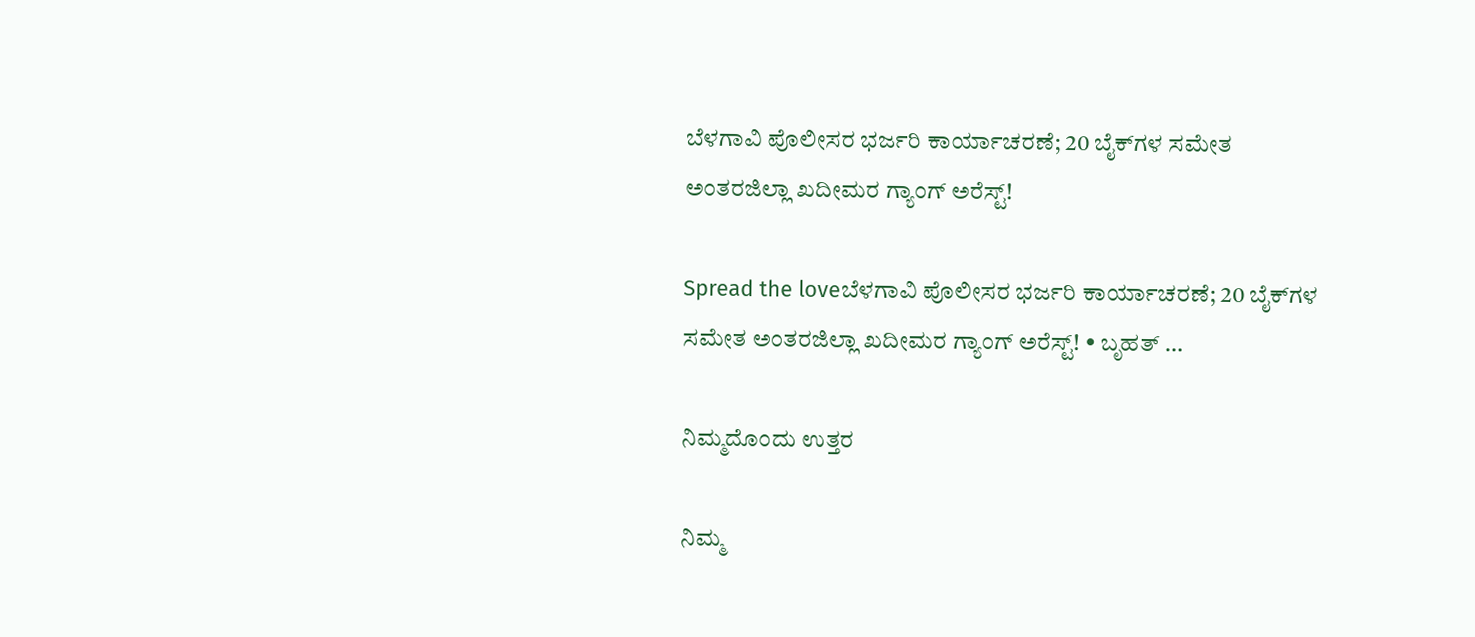ಬೆಳಗಾವಿ ಪೊಲೀಸರ ಭರ್ಜರಿ ಕಾರ್ಯಾಚರಣೆ; 20 ಬೈಕ್‌ಗಳ ಸಮೇತ ಅಂತರಜಿಲ್ಲಾ ಖದೀಮರ ಗ್ಯಾಂಗ್ ಅರೆಸ್ಟ್!

Spread the loveಬೆಳಗಾವಿ ಪೊಲೀಸರ ಭರ್ಜರಿ ಕಾರ್ಯಾಚರಣೆ; 20 ಬೈಕ್‌ಗಳ ಸಮೇತ ಅಂತರಜಿಲ್ಲಾ ಖದೀಮರ ಗ್ಯಾಂಗ್ ಅರೆಸ್ಟ್! • ಬೃಹತ್ …

ನಿಮ್ಮದೊಂದು ಉತ್ತರ

ನಿಮ್ಮ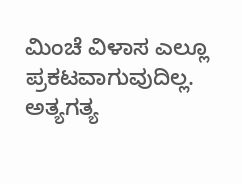ಮಿಂಚೆ ವಿಳಾಸ ಎಲ್ಲೂ ಪ್ರಕಟವಾಗುವುದಿಲ್ಲ. ಅತ್ಯಗತ್ಯ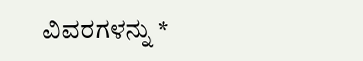ವಿವರಗಳನ್ನು *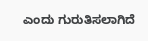ಎಂದು ಗುರುತಿಸಲಾಗಿದೆ